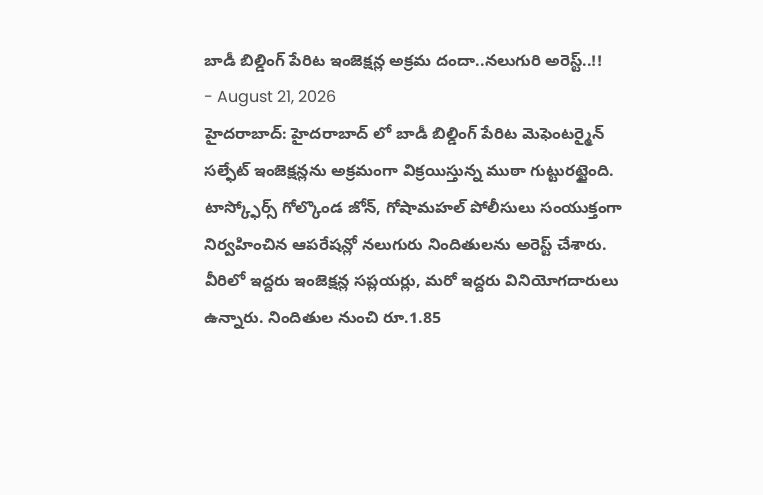బాడీ బిల్డింగ్ పేరిట ఇంజెక్షన్ల అక్రమ దందా..నలుగురి అరెస్ట్..!!
- August 21, 2026
హైదరాబాద్: హైదరాబాద్ లో బాడీ బిల్డింగ్ పేరిట మెఫెంటర్మైన్ సల్ఫేట్ ఇంజెక్షన్లను అక్రమంగా విక్రయిస్తున్న ముఠా గుట్టురట్టైంది. టాస్క్ఫోర్స్ గోల్కొండ జోన్, గోషామహల్ పోలీసులు సంయుక్తంగా నిర్వహించిన ఆపరేషన్లో నలుగురు నిందితులను అరెస్ట్ చేశారు. వీరిలో ఇద్దరు ఇంజెక్షన్ల సప్లయర్లు, మరో ఇద్దరు వినియోగదారులు ఉన్నారు. నిందితుల నుంచి రూ.1.85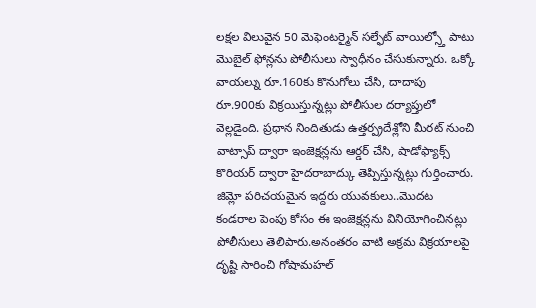లక్షల విలువైన 50 మెఫెంటర్మైన్ సల్ఫేట్ వాయిల్స్తో పాటు మొబైల్ ఫోన్లను పోలీసులు స్వాధీనం చేసుకున్నారు. ఒక్కో వాయల్ను రూ.160కు కొనుగోలు చేసి, దాదాపు రూ.900కు విక్రయిస్తున్నట్లు పోలీసుల దర్యాప్తులో వెల్లడైంది. ప్రధాన నిందితుడు ఉత్తర్ప్రదేశ్లోని మీరట్ నుంచి వాట్సాప్ ద్వారా ఇంజెక్షన్లను ఆర్డర్ చేసి, షాడోఫ్యాక్స్ కొరియర్ ద్వారా హైదరాబాద్కు తెప్పిస్తున్నట్లు గుర్తించారు.
జిమ్లో పరిచయమైన ఇద్దరు యువకులు..మొదట కండరాల పెంపు కోసం ఈ ఇంజెక్షన్లను వినియోగించినట్లు పోలీసులు తెలిపారు.అనంతరం వాటి అక్రమ విక్రయాలపై దృష్టి సారించి గోషామహల్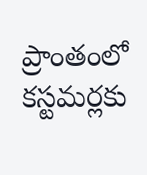ప్రాంతంలో కస్టమర్లకు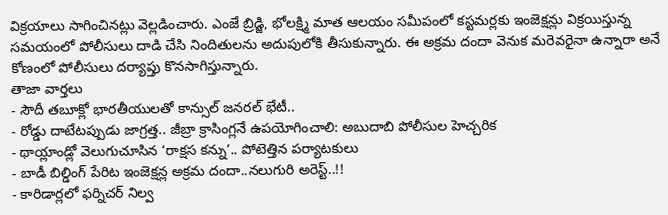విక్రయాలు సాగించినట్లు వెల్లడించారు. ఎంజే బ్రిడ్జి, భోలక్ష్మి మాత ఆలయం సమీపంలో కస్టమర్లకు ఇంజెక్షన్లు విక్రయిస్తున్న సమయంలో పోలీసులు దాడి చేసి నిందితులను అదుపులోకి తీసుకున్నారు. ఈ అక్రమ దందా వెనుక మరెవరైనా ఉన్నారా అనే కోణంలో పోలీసులు దర్యాప్తు కొనసాగిస్తున్నారు.
తాజా వార్తలు
- సౌదీ తబూక్లో భారతీయులతో కాన్సుల్ జనరల్ భేటీ..
- రోడ్డు దాటేటప్పుడు జాగ్రత్త.. జీబ్రా క్రాసింగ్లనే ఉపయోగించాలి: అబుదాబి పోలీసుల హెచ్చరిక
- థాయ్లాండ్లో వెలుగుచూసిన ‘రాక్షస కన్ను’.. పోటెత్తిన పర్యాటకులు
- బాడీ బిల్డింగ్ పేరిట ఇంజెక్షన్ల అక్రమ దందా..నలుగురి అరెస్ట్..!!
- కారిడార్లలో ఫర్నిచర్ నిల్వ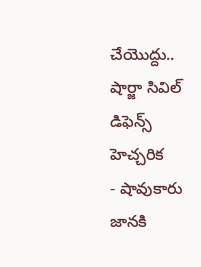చేయొద్దు.. షార్జా సివిల్ డిఫెన్స్ హెచ్చరిక
- షావుకారు జానకి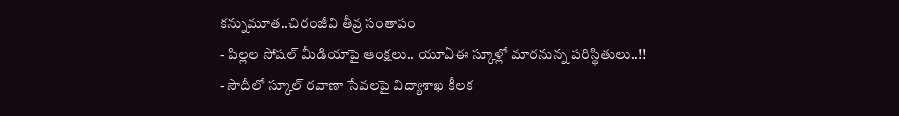కన్నుమూత..చిరంజీవి తీవ్ర సంతాపం
- పిల్లల సోషల్ మీడియాపై ఆంక్షలు.. యూఏఈ స్కూళ్లో మారనున్న పరిస్థితులు..!!
- సౌదీలో స్కూల్ రవాణా సేవలపై విద్యాశాఖ కీలక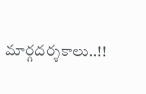మార్గదర్శకాలు..!!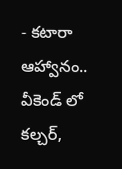- కటారా ఆహ్వానం.. వీకెండ్ లో కల్చర్,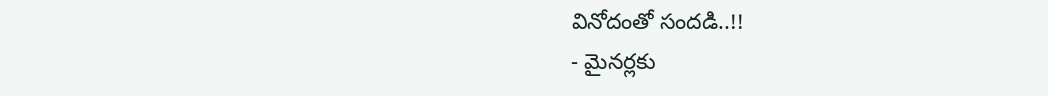వినోదంతో సందడి..!!
- మైనర్లకు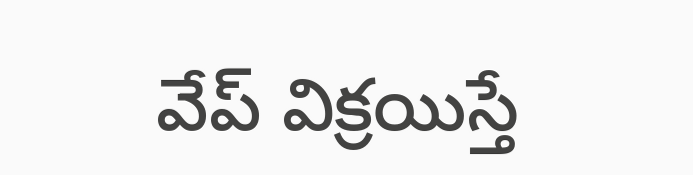వేప్ విక్రయిస్తే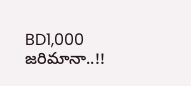BD1,000 జరిమానా..!!